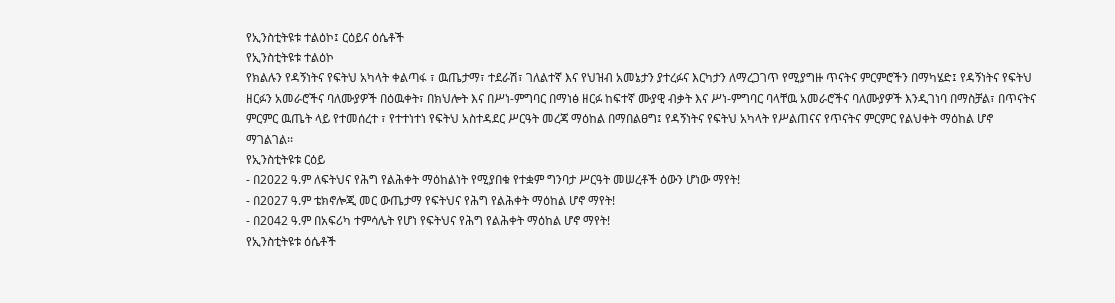የኢንስቲትዩቱ ተልዕኮ፤ ርዕይና ዕሴቶች
የኢንስቲትዩቱ ተልዕኮ
የክልሉን የዳኝነትና የፍትህ አካላት ቀልጣፋ ፣ ዉጤታማ፣ ተደራሽ፣ ገለልተኛ እና የህዝብ አመኔታን ያተረፉና እርካታን ለማረጋገጥ የሚያግዙ ጥናትና ምርምሮችን በማካሄድ፤ የዳኝነትና የፍትህ ዘርፉን አመራሮችና ባለሙያዎች በዕዉቀት፣ በክህሎት እና በሥነ-ምግባር በማነፅ ዘርፉ ከፍተኛ ሙያዊ ብቃት እና ሥነ-ምግባር ባላቸዉ አመራሮችና ባለሙያዎች እንዲገነባ በማስቻል፣ በጥናትና ምርምር ዉጤት ላይ የተመሰረተ ፣ የተተነተነ የፍትህ አስተዳደር ሥርዓት መረጃ ማዕከል በማበልፀግ፤ የዳኝነትና የፍትህ አካላት የሥልጠናና የጥናትና ምርምር የልህቀት ማዕከል ሆኖ ማገልገል፡፡
የኢንስቲትዩቱ ርዕይ
- በ2022 ዓ.ም ለፍትህና የሕግ የልሕቀት ማዕከልነት የሚያበቁ የተቋም ግንባታ ሥርዓት መሠረቶች ዕውን ሆነው ማየት!
- በ2027 ዓ.ም ቴክኖሎጂ መር ውጤታማ የፍትህና የሕግ የልሕቀት ማዕከል ሆኖ ማየት!
- በ2042 ዓ.ም በአፍሪካ ተምሳሌት የሆነ የፍትህና የሕግ የልሕቀት ማዕከል ሆኖ ማየት!
የኢንስቲትዩቱ ዕሴቶች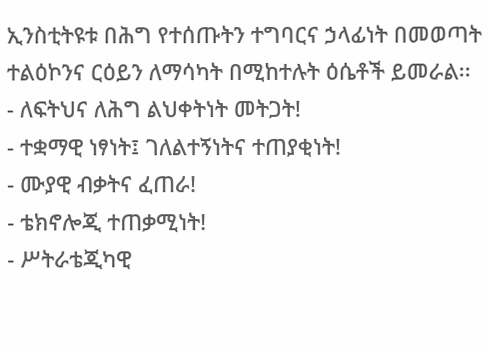ኢንስቲትዩቱ በሕግ የተሰጡትን ተግባርና ኃላፊነት በመወጣት ተልዕኮንና ርዕይን ለማሳካት በሚከተሉት ዕሴቶች ይመራል፡፡
- ለፍትህና ለሕግ ልህቀትነት መትጋት!
- ተቋማዊ ነፃነት፤ ገለልተኝነትና ተጠያቂነት!
- ሙያዊ ብቃትና ፈጠራ!
- ቴክኖሎጂ ተጠቃሚነት!
- ሥትራቴጂካዊ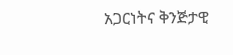አጋርነትና ቅንጅታዊ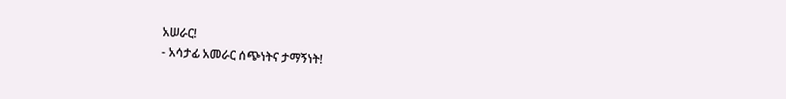አሠራር!
- አሳታፊ አመራር ሰጭነትና ታማኝነት!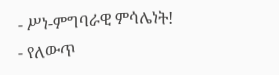- ሥነ-ምግባራዊ ምሳሌነት!
- የለውጥ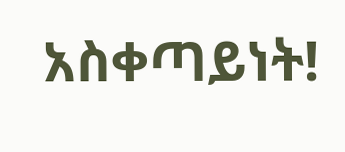አስቀጣይነት!